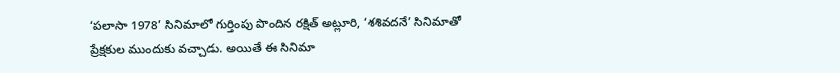‘పలాసా 1978’ సినిమాలో గుర్తింపు పొందిన రక్షిత్ అట్లూరి, ‘శశివదనే’ సినిమాతో ప్రేక్షకుల ముందుకు వచ్చాడు. అయితే ఈ సినిమా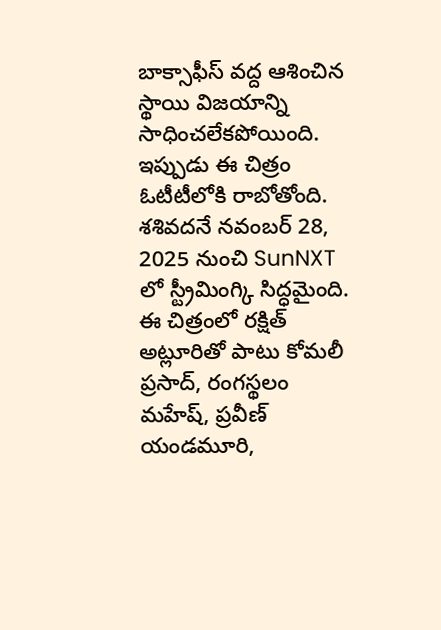బాక్సాఫీస్ వద్ద ఆశించిన స్థాయి విజయాన్ని సాధించలేకపోయింది.
ఇప్పుడు ఈ చిత్రం ఓటీటీలోకి రాబోతోంది. శశివదనే నవంబర్ 28, 2025 నుంచి SunNXT లో స్ట్రీమింగ్కి సిద్ధమైంది. ఈ చిత్రంలో రక్షిత్ అట్లూరితో పాటు కోమలీ ప్రసాద్, రంగస్థలం మహేష్, ప్రవీణ్ యండమూరి,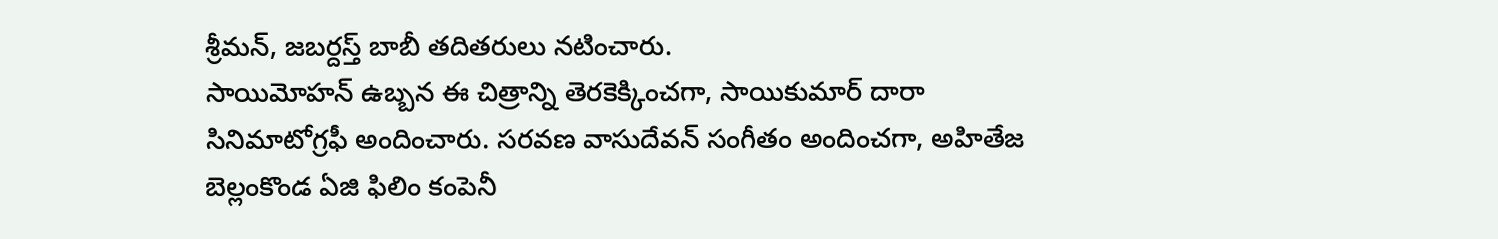శ్రీమన్, జబర్దస్త్ బాబీ తదితరులు నటించారు.
సాయిమోహన్ ఉబ్బన ఈ చిత్రాన్ని తెరకెక్కించగా, సాయికుమార్ దారా సినిమాటోగ్రఫీ అందించారు. సరవణ వాసుదేవన్ సంగీతం అందించగా, అహితేజ బెల్లంకొండ ఏజి ఫిలిం కంపెనీ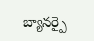బ్యానర్పై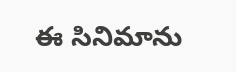ఈ సినిమాను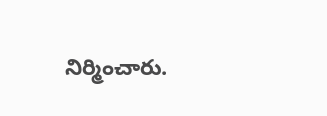నిర్మించారు.